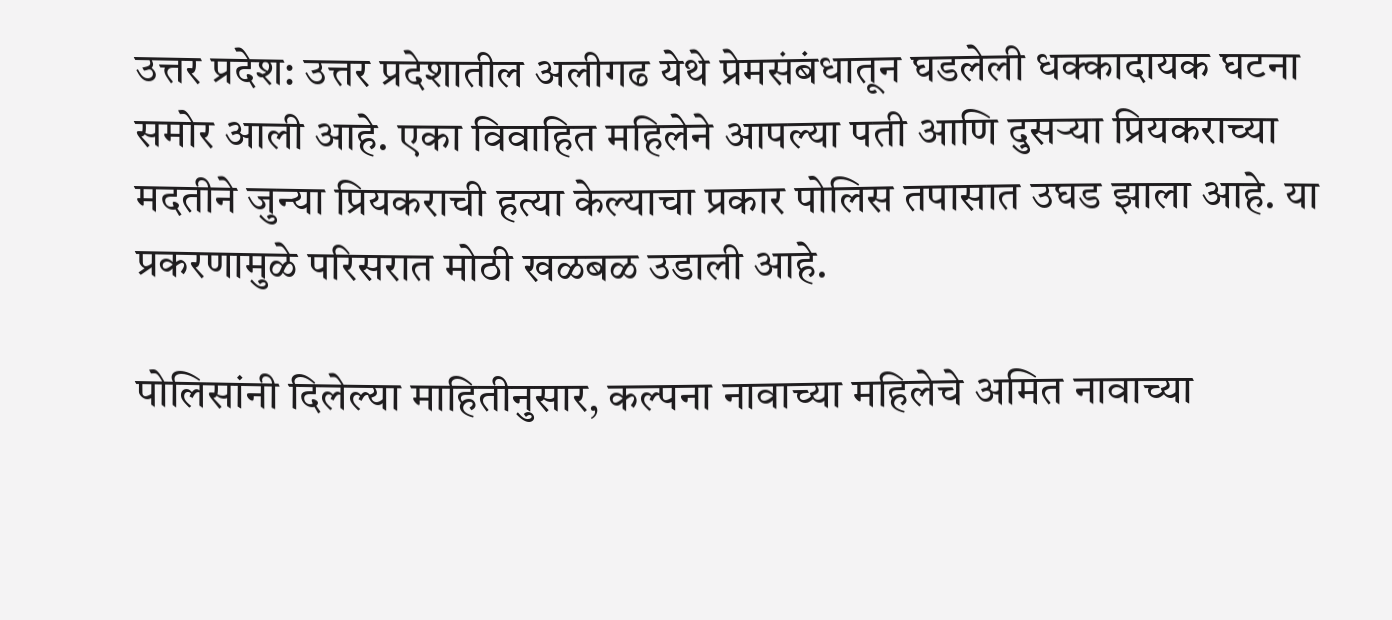उत्तर प्रदेश: उत्तर प्रदेशातील अलीगढ येथे प्रेमसंबंधातून घडलेली धक्कादायक घटना समोर आली आहे. एका विवाहित महिलेने आपल्या पती आणि दुसऱ्या प्रियकराच्या मदतीने जुन्या प्रियकराची हत्या केल्याचा प्रकार पोलिस तपासात उघड झाला आहे. या प्रकरणामुळे परिसरात मोठी खळबळ उडाली आहे.

पोलिसांनी दिलेल्या माहितीनुसार, कल्पना नावाच्या महिलेचे अमित नावाच्या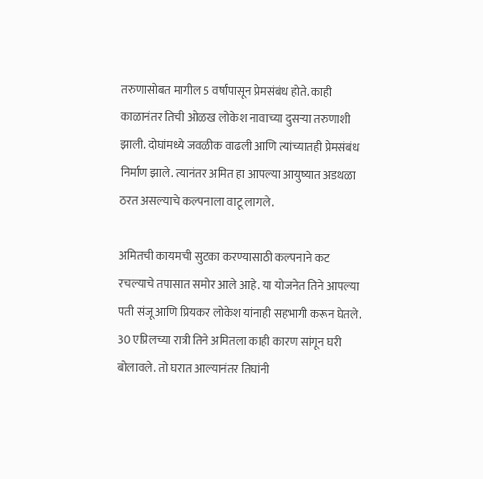तरुणासोबत मागील 5 वर्षांपासून प्रेमसंबंध होते. काही काळानंतर तिची ओळख लोकेश नावाच्या दुसऱ्या तरुणाशी झाली. दोघांमध्ये जवळीक वाढली आणि त्यांच्यातही प्रेमसंबंध निर्माण झाले. त्यानंतर अमित हा आपल्या आयुष्यात अडथळा ठरत असल्याचे कल्पनाला वाटू लागले.

अमितची कायमची सुटका करण्यासाठी कल्पनाने कट रचल्याचे तपासात समोर आले आहे. या योजनेत तिने आपल्या पती संजू आणि प्रियकर लोकेश यांनाही सहभागी करून घेतले. 30 एप्रिलच्या रात्री तिने अमितला काही कारण सांगून घरी बोलावले. तो घरात आल्यानंतर तिघांनी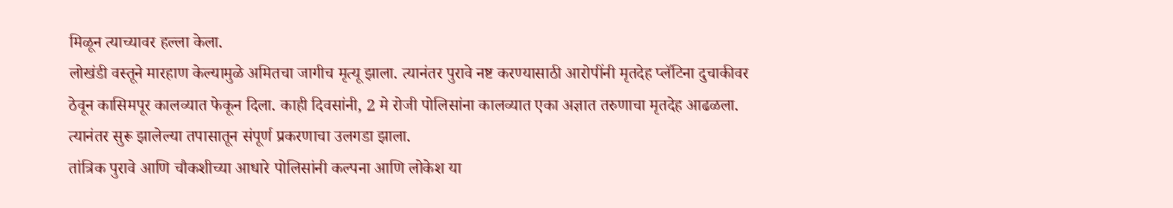मिळून त्याच्यावर हल्ला केला.
लोखंडी वस्तूने मारहाण केल्यामुळे अमितचा जागीच मृत्यू झाला. त्यानंतर पुरावे नष्ट करण्यासाठी आरोपींनी मृतदेह प्लॅटिना दुचाकीवर ठेवून कासिमपूर कालव्यात फेकून दिला. काही दिवसांनी, 2 मे रोजी पोलिसांना कालव्यात एका अज्ञात तरुणाचा मृतदेह आढळला. त्यानंतर सुरू झालेल्या तपासातून संपूर्ण प्रकरणाचा उलगडा झाला.
तांत्रिक पुरावे आणि चौकशीच्या आधारे पोलिसांनी कल्पना आणि लोकेश या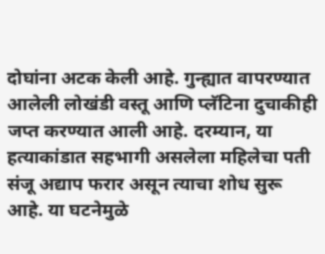दोघांना अटक केली आहे. गुन्ह्यात वापरण्यात आलेली लोखंडी वस्तू आणि प्लॅटिना दुचाकीही जप्त करण्यात आली आहे. दरम्यान, या हत्याकांडात सहभागी असलेला महिलेचा पती संजू अद्याप फरार असून त्याचा शोध सुरू आहे. या घटनेमुळे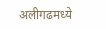अलीगढमध्ये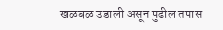खळबळ उडाली असून पुढील तपास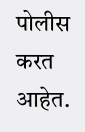पोलीस करत आहेत.